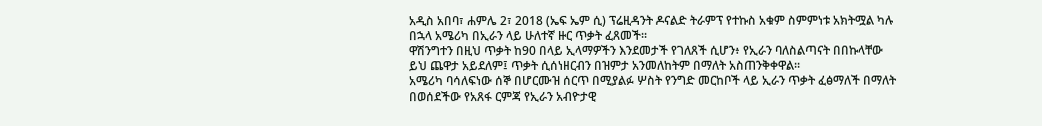አዲስ አበባ፣ ሐምሌ 2፣ 2018 (ኤፍ ኤም ሲ) ፕሬዚዳንት ዶናልድ ትራምፕ የተኩስ አቁም ስምምነቱ አክትሟል ካሉ በኋላ አሜሪካ በኢራን ላይ ሁለተኛ ዙር ጥቃት ፈጸመች፡፡
ዋሽንግተን በዚህ ጥቃት ከ90 በላይ ኢላማዎችን እንደመታች የገለጸች ሲሆን፥ የኢራን ባለስልጣናት በበኩላቸው ይህ ጨዋታ አይደለም፤ ጥቃት ሲሰነዘርብን በዝምታ አንመለከትም በማለት አስጠንቅቀዋል፡፡
አሜሪካ ባሳለፍነው ሰኞ በሆርሙዝ ሰርጥ በሚያልፉ ሦስት የንግድ መርከቦች ላይ ኢራን ጥቃት ፈፅማለች በማለት በወሰደችው የአጸፋ ርምጃ የኢራን አብዮታዊ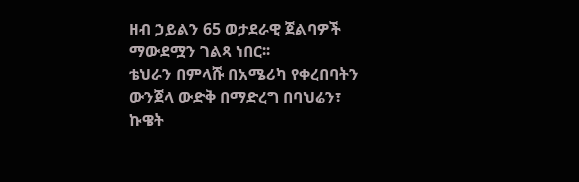ዘብ ኃይልን 65 ወታደራዊ ጀልባዎች ማውደሟን ገልጻ ነበር፡፡
ቴህራን በምላሹ በአሜሪካ የቀረበባትን ውንጀላ ውድቅ በማድረግ በባህሬን፣ ኩዌት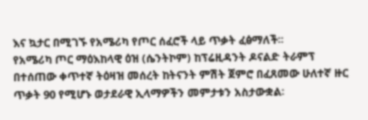እና ኳታር በሚገኙ የአሜሪካ የጦር ሰፈሮች ላይ ጥቃት ፈፅማለች፡፡
የአሜሪካ ጦር ማዕእከላዊ ዕዝ (ሴንትኮም) ከፕሬዚዳንት ዶናልድ ትራምፕ በተሰጠው ቀጥተኛ ትዕዛዝ መሰረት ከትናንት ምሽት ጀምሮ በፈጸመው ሁለተኛ ዙር ጥቃት 90 የሚሆኑ ወታደራዊ ኢላማዎችን መምታቱን አስታውቋል፡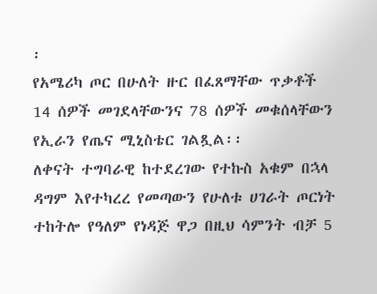፡
የአሜሪካ ጦር በሁለት ዙር በፈጸማቸው ጥቃቶች 14 ሰዎች መገደላቸውንና 78 ሰዎች መቁሰላቸውን የኢራን የጤና ሚኒስቴር ገልጿል፡፡
ለቀናት ተግባራዊ ከተደረገው የተኩስ አቁም በኋላ ዳግም እየተካረረ የመጣውን የሁለቱ ሀገራት ጦርነት ተከትሎ የዓለም የነዳጅ ዋጋ በዚህ ሳምንት ብቻ 5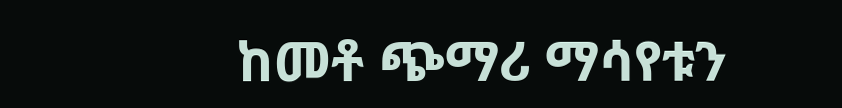ከመቶ ጭማሪ ማሳየቱን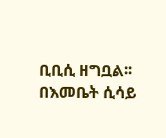ቢቢሲ ዘግቧል፡፡
በእመቤት ሲሳይ